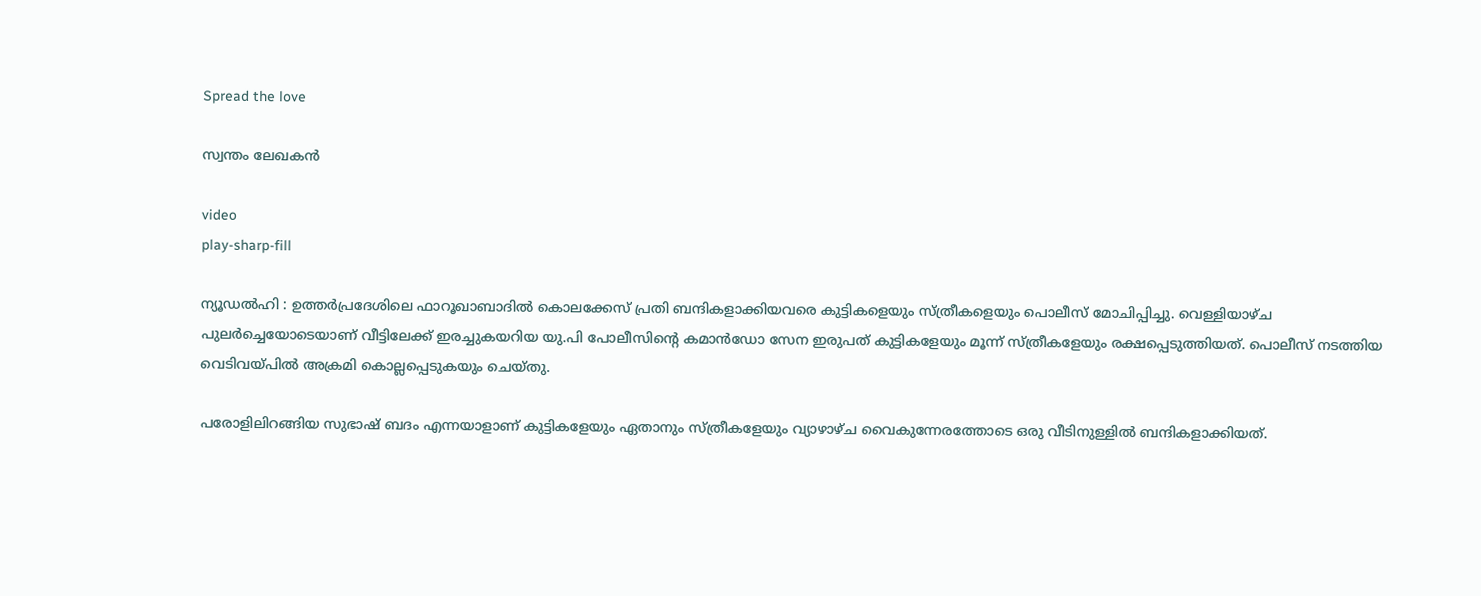Spread the love

സ്വന്തം ലേഖകൻ

video
play-sharp-fill

ന്യൂഡൽഹി : ഉത്തർപ്രദേശിലെ ഫാറൂഖാബാദിൽ കൊലക്കേസ് പ്രതി ബന്ദികളാക്കിയവരെ കുട്ടികളെയും സ്ത്രീകളെയും പൊലീസ് മോചിപ്പിച്ചു. വെള്ളിയാഴ്ച പുലർച്ചെയോടെയാണ് വീട്ടിലേക്ക് ഇരച്ചുകയറിയ യു.പി പോലീസിന്റെ കമാൻഡോ സേന ഇരുപത് കുട്ടികളേയും മൂന്ന് സ്ത്രീകളേയും രക്ഷപ്പെടുത്തിയത്. പൊലീസ് നടത്തിയ വെടിവയ്പിൽ അക്രമി കൊല്ലപ്പെടുകയും ചെയ്തു.

പരോളിലിറങ്ങിയ സുഭാഷ് ബദം എന്നയാളാണ് കുട്ടികളേയും ഏതാനും സ്ത്രീകളേയും വ്യാഴാഴ്ച വൈകുന്നേരത്തോടെ ഒരു വീടിനുള്ളിൽ ബന്ദികളാക്കിയത്.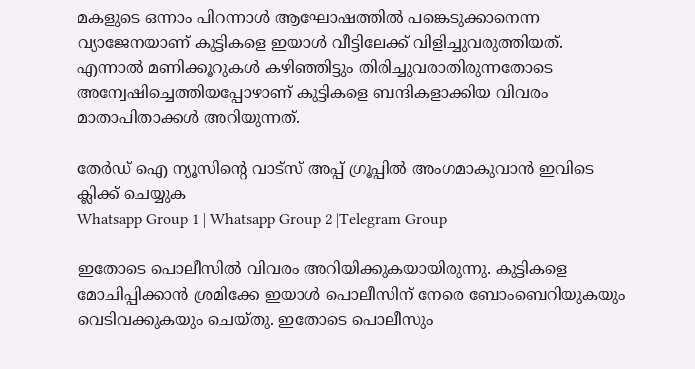മകളുടെ ഒന്നാം പിറന്നാൾ ആഘോഷത്തിൽ പങ്കെടുക്കാനെന്ന വ്യാജേനയാണ് കുട്ടികളെ ഇയാൾ വീട്ടിലേക്ക് വിളിച്ചുവരുത്തിയത്. എന്നാൽ മണിക്കൂറുകൾ കഴിഞ്ഞിട്ടും തിരിച്ചുവരാതിരുന്നതോടെ അന്വേഷിച്ചെത്തിയപ്പോഴാണ് കുട്ടികളെ ബന്ദികളാക്കിയ വിവരം മാതാപിതാക്കൾ അറിയുന്നത്.

തേർഡ് ഐ ന്യൂസിന്റെ വാട്സ് അപ്പ് ഗ്രൂപ്പിൽ അംഗമാകുവാൻ ഇവിടെ ക്ലിക്ക് ചെയ്യുക
Whatsapp Group 1 | Whatsapp Group 2 |Telegram Group

ഇതോടെ പൊലീസിൽ വിവരം അറിയിക്കുകയായിരുന്നു. കുട്ടികളെ മോചിപ്പിക്കാൻ ശ്രമിക്കേ ഇയാൾ പൊലീസിന് നേരെ ബോംബെറിയുകയും വെടിവക്കുകയും ചെയ്തു. ഇതോടെ പൊലീസും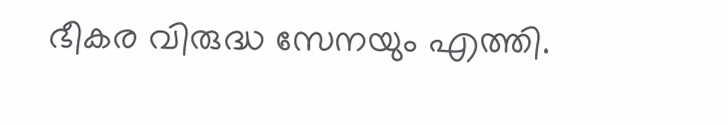ഭീകര വിരുദ്ധ സേനയും എത്തി.